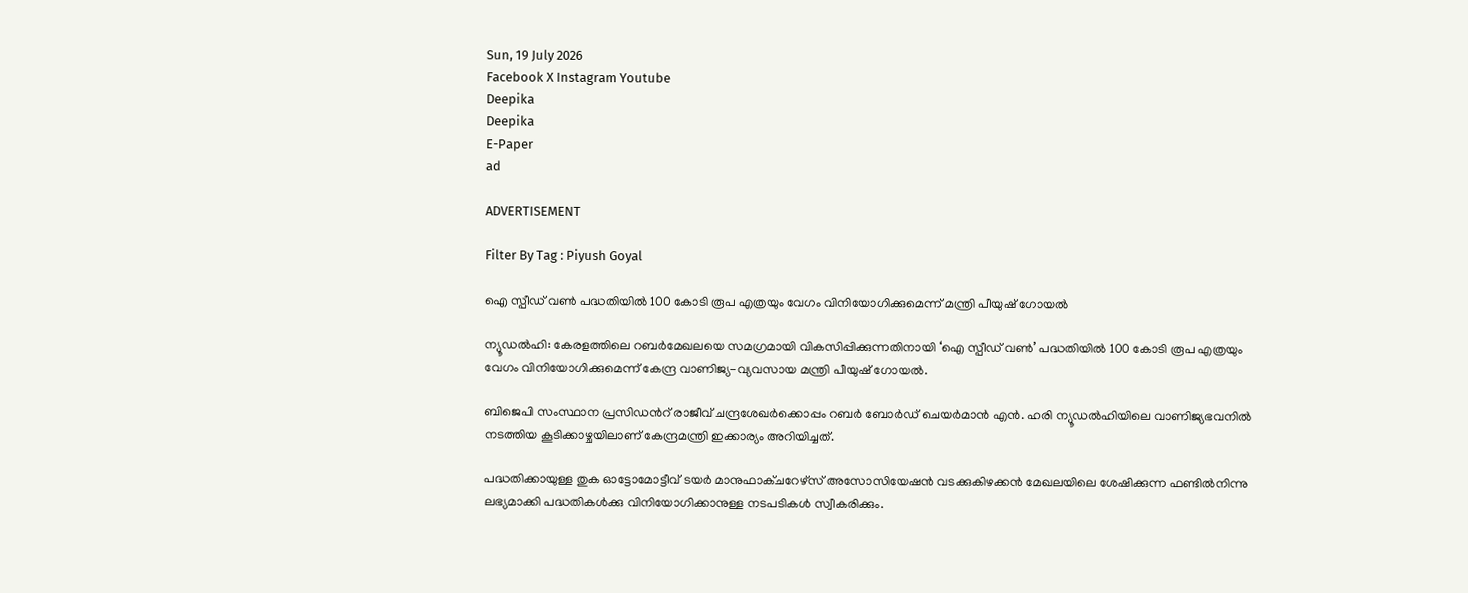Sun, 19 July 2026
Facebook X Instagram Youtube
Deepika
Deepika
E-Paper
ad

ADVERTISEMENT

Filter By Tag : Piyush Goyal

ഐ സ്പീഡ് വണ്‍ പദ്ധതിയില്‍ 100 കോടി രൂപ എത്രയും വേഗം വിനിയോഗിക്കുമെന്ന് മന്ത്രി പീയുഷ് ഗോയൽ

ന്യൂഡൽഹി: കേരളത്തിലെ റബര്‍മേഖലയെ സമഗ്രമായി വികസിപ്പിക്കുന്നതിനായി ‘ഐ സ്പീഡ് വണ്‍’ പദ്ധതിയില്‍ 100 കോടി രൂപ എത്രയും വേഗം വിനിയോഗിക്കുമെന്ന് കേന്ദ്ര വാണിജ്യ-വ്യവസായ മന്ത്രി പീയുഷ് ഗോയല്‍.

ബിജെപി സംസ്ഥാന പ്രസിഡന്‍റ് രാജീവ് ചന്ദ്രശേഖര്‍ക്കൊപ്പം റബര്‍ ബോര്‍ഡ് ചെയര്‍മാന്‍ എന്‍. ഹരി ന്യൂഡല്‍ഹിയിലെ വാണിജ്യഭവനില്‍ നടത്തിയ കൂടിക്കാഴ്ചയിലാണ് കേന്ദ്രമന്ത്രി ഇക്കാര്യം അറിയിച്ചത്.

പദ്ധതിക്കായുള്ള തുക ഓട്ടോമോട്ടീവ് ടയര്‍ മാനുഫാക്ചറേഴ്‌സ് അസോസിയേഷന്‍ വടക്കുകിഴക്കന്‍ മേഖലയിലെ ശേഷിക്കുന്ന ഫണ്ടില്‍നിന്നു ലഭ്യമാക്കി പദ്ധതികള്‍ക്കു വിനിയോഗിക്കാനുള്ള നടപടികള്‍ സ്വീകരിക്കും.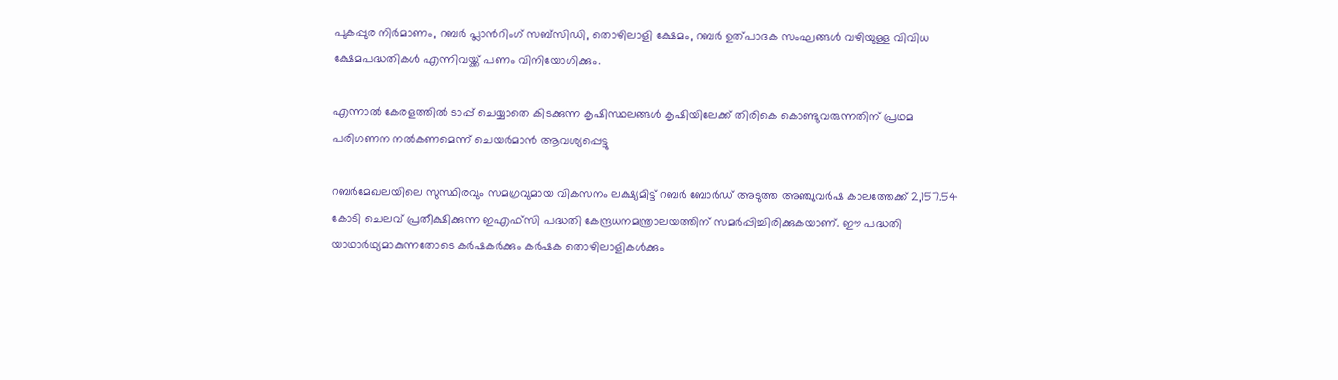പുകപ്പുര നിര്‍മാണം, റബര്‍ പ്ലാന്‍റിംഗ് സബ്സിഡി, തൊഴിലാളി ക്ഷേമം, റബര്‍ ഉത്പാദക സംഘങ്ങള്‍ വഴിയുള്ള വിവിധ ക്ഷേമപദ്ധതികള്‍ എന്നിവയ്ക്ക് പണം വിനിയോഗിക്കും.

എന്നാല്‍ കേരളത്തില്‍ ടാപ്പ് ചെയ്യാതെ കിടക്കുന്ന കൃഷിസ്ഥലങ്ങള്‍ കൃഷിയിലേക്ക് തിരികെ കൊണ്ടുവരുന്നതിന് പ്രഥമ പരിഗണന നല്‍കണമെന്ന് ചെയര്‍മാന്‍ ആവശ്യപ്പെട്ടു

റബര്‍മേഖലയിലെ സുസ്ഥിരവും സമഗ്രവുമായ വികസനം ലക്ഷ്യമിട്ട് റബര്‍ ബോര്‍ഡ് അടുത്ത അഞ്ചുവര്‍ഷ കാലത്തേക്ക് 2,157.54 കോടി ചെലവ് പ്രതീക്ഷിക്കുന്ന ഇഎഫ്‌സി പദ്ധതി കേന്ദ്രധനമന്ത്രാലയത്തിന് സമര്‍പ്പിച്ചിരിക്കുകയാണ്. ഈ പദ്ധതി യാഥാര്‍ഥ്യമാകുന്നതോടെ കര്‍ഷകര്‍ക്കും കര്‍ഷക തൊഴിലാളികള്‍ക്കും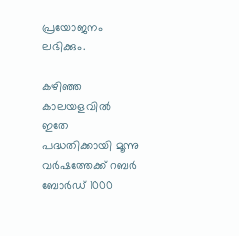പ്രയോജനം ലഭിക്കും.

കഴിഞ്ഞ കാലയളവില്‍ ഇതേ പദ്ധതിക്കായി മൂന്നു വര്‍ഷത്തേക്ക് റബര്‍ ബോര്‍ഡ് 1000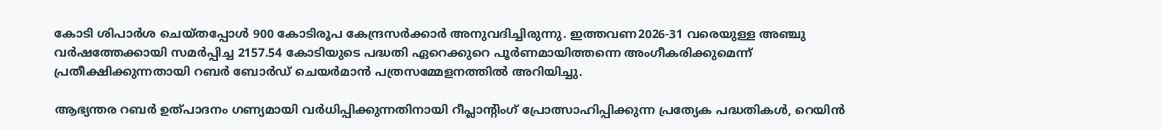കോടി ശിപാര്‍ശ ചെയ്തപ്പോള്‍ 900 കോടിരൂപ കേന്ദ്രസര്‍ക്കാര്‍ അനുവദിച്ചിരുന്നു. ഇത്തവണ2026-31 വരെയുള്ള അഞ്ചു വര്‍ഷത്തേക്കായി സമര്‍പ്പിച്ച 2157.54 കോടിയുടെ പദ്ധതി ഏറെക്കുറെ പൂര്‍ണമായിത്തന്നെ അംഗീകരിക്കുമെന്ന് പ്രതീക്ഷിക്കുന്നതായി റബര്‍ ബോര്‍ഡ് ചെയര്‍മാന്‍ പത്രസമ്മേളനത്തില്‍ അറിയിച്ചു.

ആഭ്യന്തര റബര്‍ ഉത്പാദനം ഗണ്യമായി വര്‍ധിപ്പിക്കുന്നതിനായി റീപ്ലാന്‍റിംഗ് പ്രോത്സാഹിപ്പിക്കുന്ന പ്രത്യേക പദ്ധതികള്‍, റെയിന്‍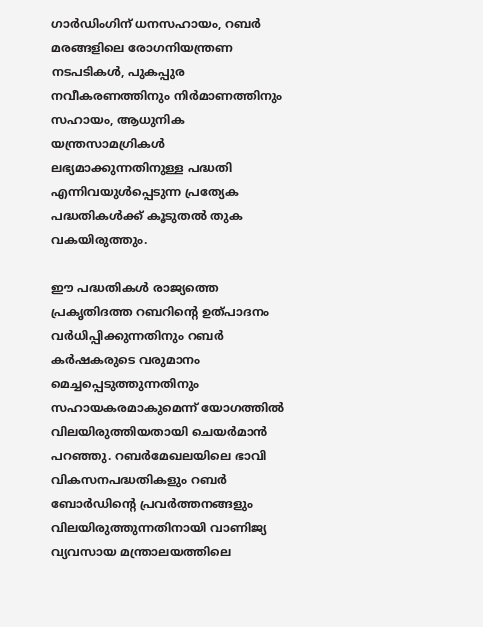ഗാര്‍ഡിംഗിന് ധനസഹായം, റബര്‍ മരങ്ങളിലെ രോഗനിയന്ത്രണ നടപടികള്‍, പുകപ്പുര നവീകരണത്തിനും നിര്‍മാണത്തിനും സഹായം, ആധുനിക യന്ത്രസാമഗ്രികള്‍ ലഭ്യമാക്കുന്നതിനുള്ള പദ്ധതി എന്നിവയുള്‍പ്പെടുന്ന പ്രത്യേക പദ്ധതികള്‍ക്ക് കൂടുതല്‍ തുക വകയിരുത്തും.

ഈ പദ്ധതികള്‍ രാജ്യത്തെ പ്രകൃതിദത്ത റബറിന്‍റെ ഉത്പാദനം വര്‍ധിപ്പിക്കുന്നതിനും റബര്‍ കര്‍ഷകരുടെ വരുമാനം മെച്ചപ്പെടുത്തുന്നതിനും സഹായകരമാകുമെന്ന് യോഗത്തില്‍ വിലയിരുത്തിയതായി ചെയര്‍മാന്‍ പറഞ്ഞു. റബര്‍മേഖലയിലെ ഭാവി വികസനപദ്ധതികളും റബര്‍ ബോര്‍ഡിന്‍റെ പ്രവര്‍ത്തനങ്ങളും വിലയിരുത്തുന്നതിനായി വാണിജ്യ വ്യവസായ മന്ത്രാലയത്തിലെ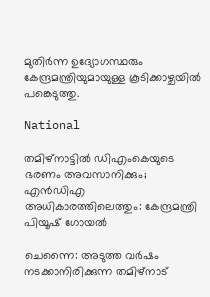മുതിര്‍ന്ന ഉദ്യോഗസ്ഥരും കേന്ദ്രമന്ത്രിയുമായുള്ള കൂടിക്കാഴ്ചയിൽ പങ്കെടുത്തു.

National

തമിഴ്നാട്ടിൽ ഡിഎംകെയുടെ ഭരണം അവസാനിക്കും; എൻഡിഎ അധികാരത്തിലെത്തും: കേന്ദ്രമന്ത്രി പിയൂഷ് ഗോയൽ

ചെന്നൈ: അടുത്ത വർഷം നടക്കാനിരിക്കുന്ന തമിഴ്നാട്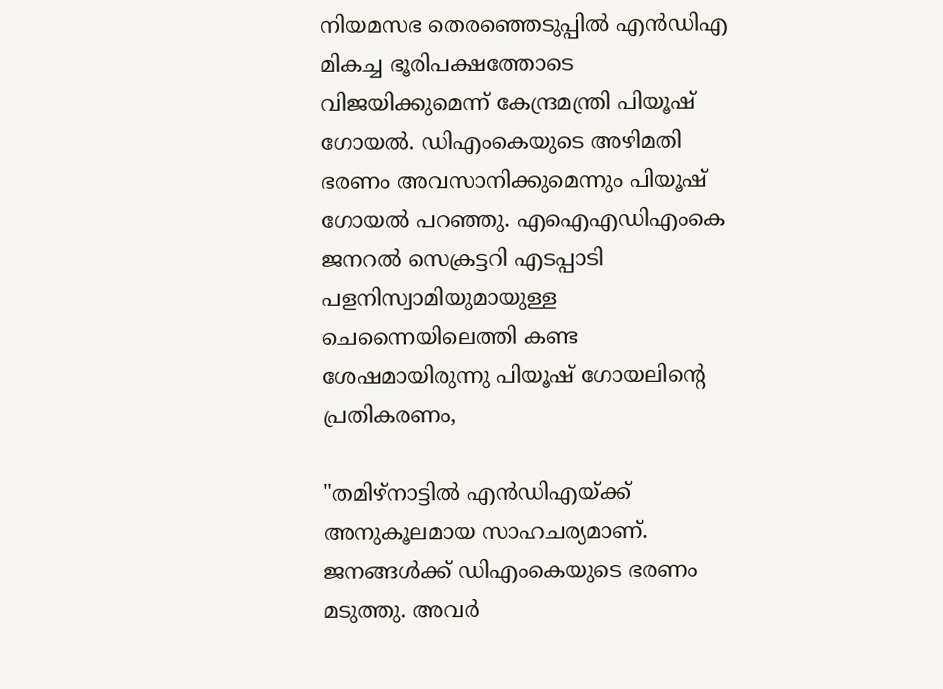നിയമസഭ തെരഞ്ഞെടുപ്പിൽ എൻഡിഎ മികച്ച ഭൂരിപക്ഷത്തോടെ വിജയിക്കുമെന്ന് കേന്ദ്രമന്ത്രി പിയൂഷ് ഗോയൽ. ഡിഎംകെയുടെ അഴിമതി ഭരണം അവസാനിക്കുമെന്നും പിയൂഷ് ഗോയൽ പറഞ്ഞു. എഐഎഡിഎംകെ ജനറൽ സെക്രട്ടറി എടപ്പാടി പളനിസ്വാമിയുമായുള്ള ചെന്നൈയിലെത്തി കണ്ട ശേഷമായിരുന്നു പിയൂഷ് ഗോയലിന്‍റെ പ്രതികരണം,

"തമിഴ്നാട്ടിൽ എൻഡിഎയ്ക്ക് അനുകൂലമായ സാഹചര്യമാണ്. ജനങ്ങൾക്ക് ഡിഎംകെയുടെ ഭരണം മടുത്തു. അവർ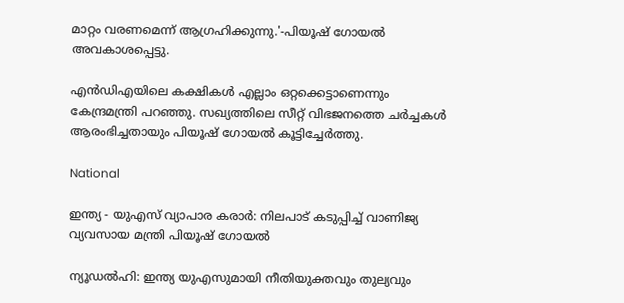മാറ്റം വരണമെന്ന് ആഗ്രഹിക്കുന്നു.'-പിയൂഷ് ഗോയൽ അവകാശപ്പെട്ടു.

എൻഡിഎയിലെ കക്ഷികൾ എല്ലാം ഒറ്റക്കെട്ടാണെന്നും കേന്ദ്രമന്ത്രി പറഞ്ഞു. സഖ്യത്തിലെ സീറ്റ് വിഭജനത്തെ ചർച്ചകൾ ആരംഭിച്ചതായും പിയൂഷ് ഗോയൽ കൂട്ടിച്ചേർത്തു.

National

ഇന്ത്യ - യുഎസ് വ്യാപാര കരാർ: നിലപാട് കടുപ്പിച്ച് വാണിജ്യ വ്യവസായ മന്ത്രി പിയൂഷ് ഗോയൽ

ന്യൂഡൽഹി: ഇന്ത്യ യുഎസുമായി നീതിയുക്തവും തുല്യവും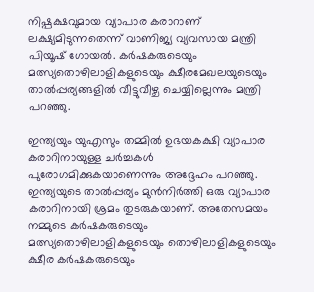നിഷ്പക്ഷവുമായ വ്യാപാര കരാറാണ് ലക്ഷ്യമിടുന്നതെന്ന് വാണിജ്യ വ്യവസായ മന്ത്രി പിയൂഷ് ഗോയൽ. കർഷകരുടെയും മത്സ്യതൊഴിലാളികളുടെയും ക്ഷീരമേഖലയുടെയും താൽപ്പര്യങ്ങളിൽ വീട്ടുവീഴ്ച ചെയ്യില്ലെന്നും മന്ത്രി പറ‍ഞ്ഞു.

ഇന്ത്യയും യുഎസും തമ്മില്‍ ഉഭയകക്ഷി വ്യാപാര കരാറിനായുള്ള ചർച്ചകൾ പുരോഗമിക്കുകയാണെന്നും അദ്ദേഹം പറഞ്ഞു. ഇന്ത്യയുടെ താൽപ്പര്യം മുൻനിർത്തി ഒരു വ്യാപാര കരാറിനായി ശ്രമം തുടരുകയാണ്. അതേസമയം നമ്മുടെ കർഷകരുടെയും മത്സ്യതൊഴിലാളികളുടെയും തൊഴിലാളികളുടെയും ക്ഷീര കർഷകരുടെയും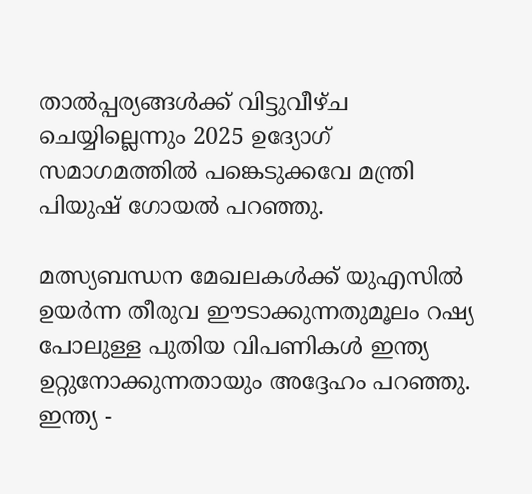താൽപ്പര്യങ്ങള്‍ക്ക് വിട്ടുവീഴ്ച ചെയ്യില്ലെന്നും 2025 ഉദ്യോഗ് സമാഗമത്തിൽ പങ്കെടുക്കവേ മന്ത്രി പിയുഷ് ഗോയൽ പറഞ്ഞു.

മത്സ്യബന്ധന മേഖലകൾക്ക് യുഎസിൽ ഉയർന്ന തീരുവ ഈടാക്കുന്നതുമൂലം റഷ്യ പോലുള്ള പുതിയ വിപണികൾ ഇന്ത്യ ഉറ്റുനോക്കുന്നതായും അദ്ദേഹം പറഞ്ഞു. ഇന്ത്യ -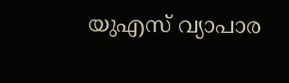യുഎസ് വ്യാപാര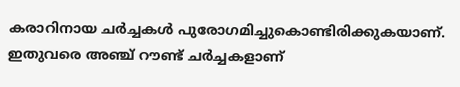കരാറിനായ ചർച്ചകൾ പുരോഗമിച്ചുകൊണ്ടിരിക്കുകയാണ്. ഇതുവരെ അഞ്ച് റൗണ്ട് ചർച്ചകളാണ്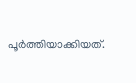പൂർത്തിയാക്കിയത്.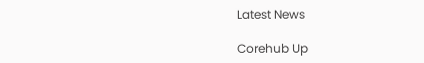Latest News

Corehub Up